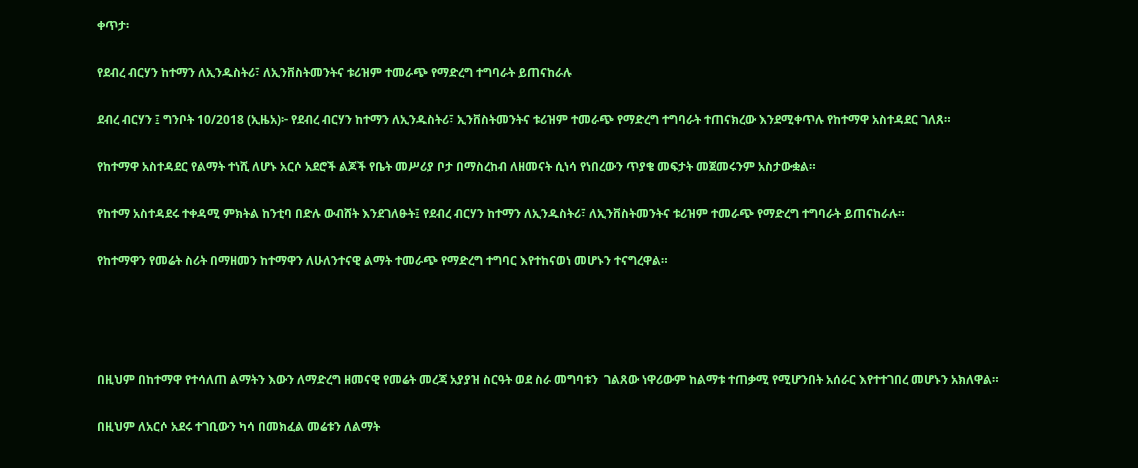ቀጥታ፡

የደብረ ብርሃን ከተማን ለኢንዱስትሪ፣ ለኢንቨስትመንትና ቱሪዝም ተመራጭ የማድረግ ተግባራት ይጠናከራሉ

ደብረ ብርሃን ፤ ግንቦት 10/2018 (ኢዜአ)፦ የደብረ ብርሃን ከተማን ለኢንዱስትሪ፣ ኢንቨስትመንትና ቱሪዝም ተመራጭ የማድረግ ተግባራት ተጠናክረው እንደሚቀጥሉ የከተማዋ አስተዳደር ገለጸ።

የከተማዋ አስተዳደር የልማት ተነሺ ለሆኑ አርሶ አደሮች ልጆች የቤት መሥሪያ ቦታ በማስረከብ ለዘመናት ሲነሳ የነበረውን ጥያቄ መፍታት መጀመሩንም አስታውቋል።

የከተማ አስተዳደሩ ተቀዳሚ ምክትል ከንቲባ በድሉ ውብሸት እንደገለፁት፤ የደብረ ብርሃን ከተማን ለኢንዱስትሪ፣ ለኢንቨስትመንትና ቱሪዝም ተመራጭ የማድረግ ተግባራት ይጠናከራሉ።

የከተማዋን የመሬት ስሪት በማዘመን ከተማዋን ለሁለንተናዊ ልማት ተመራጭ የማድረግ ተግባር እየተከናወነ መሆኑን ተናግረዋል።




በዚህም በከተማዋ የተሳለጠ ልማትን እውን ለማድረግ ዘመናዊ የመሬት መረጃ አያያዝ ስርዓት ወደ ስራ መግባቱን  ገልጸው ነዋሪውም ከልማቱ ተጠቃሚ የሚሆንበት አሰራር እየተተገበረ መሆኑን አክለዋል።

በዚህም ለአርሶ አደሩ ተገቢውን ካሳ በመክፈል መሬቱን ለልማት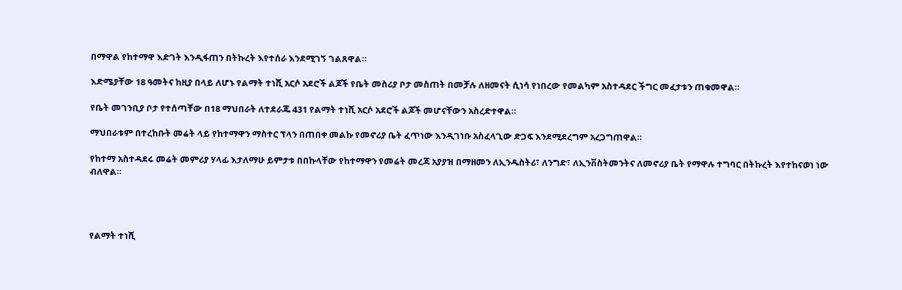በማዋል የከተማዋ እድገት እንዲፋጠን በትኩረት እየተሰራ እንደሚገኝ ገልጸዋል።

እድሜያቸው 18 ዓመትና ከዚያ በላይ ለሆኑ የልማት ተነሺ አርሶ አደሮች ልጆች የቤት መስሪያ ቦታ መስጠት በመቻሉ ለዘመናት ሲነሳ የነበረው የመልካም አስተዳደር ችግር መፈታቱን ጠቁመዋል።

የቤት መገንቢያ ቦታ የተሰጣቸው በ18 ማህበራት ለተደራጁ 431 የልማት ተነሺ አርሶ አደሮች ልጆች መሆናቸውን አስረድተዋል።

ማህበራቱም በተረከቡት መሬት ላይ የከተማዋን ማስተር ፕላን በጠበቀ መልኩ የመኖሪያ ቤት ፈጥነው እንዲገነቡ አስፈላጊው ድጋፍ እንደሚደረግም አረጋግጠዋል።

የከተማ አስተዳደሩ መሬት መምሪያ ሃላፊ እታለማሁ ይምታቱ በበኩላቸው የከተማዋን የመሬት መረጃ አያያዝ በማዘመን ለኢንዱስትሪ፣ ለንግድ፣ ለኢንቨስትመንትና ለመኖሪያ ቤት የማዋሉ ተግባር በትኩረት እየተከናወነ ነው ብለዋል።




የልማት ተነሺ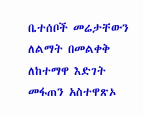ቤተሰቦች መሬታቸውን ለልማት በመልቀቅ ለከተማዋ እድገት መፋጠን አስተዋጽኦ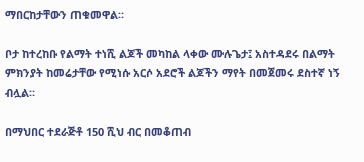ማበርከታቸውን ጠቁመዋል።

ቦታ ከተረከቡ የልማት ተነሺ ልጆች መካከል ላቀው ሙሉጌታ፤ አስተዳደሩ በልማት ምክንያት ከመሬታቸው የሚነሱ አርሶ አደሮች ልጆችን ማየት በመጀመሩ ደስተኛ ነኝ ብሏል።

በማህበር ተደራጅቶ 150 ሺህ ብር በመቆጠብ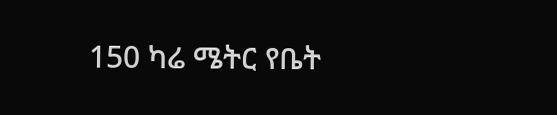150 ካሬ ሜትር የቤት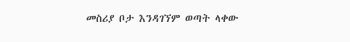መስሪያ ቦታ እንዳገኘም ወጣት ላቀው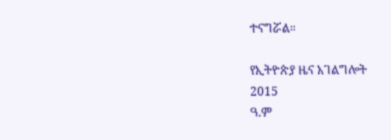ተናግሯል።

የኢትዮጵያ ዜና አገልግሎት
2015
ዓ.ም